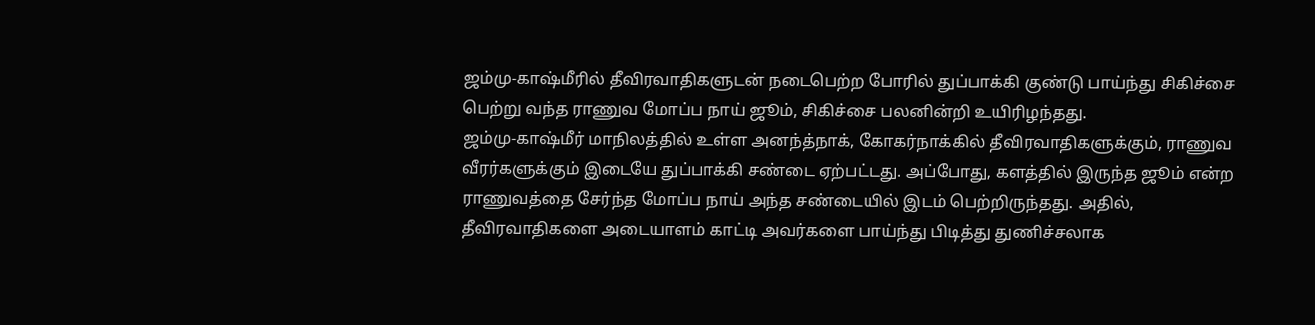ஜம்மு-காஷ்மீரில் தீவிரவாதிகளுடன் நடைபெற்ற போரில் துப்பாக்கி குண்டு பாய்ந்து சிகிச்சை பெற்று வந்த ராணுவ மோப்ப நாய் ஜூம், சிகிச்சை பலனின்றி உயிரிழந்தது.
ஜம்மு-காஷ்மீர் மாநிலத்தில் உள்ள அனந்த்நாக், கோகர்நாக்கில் தீவிரவாதிகளுக்கும், ராணுவ வீரர்களுக்கும் இடையே துப்பாக்கி சண்டை ஏற்பட்டது. அப்போது, களத்தில் இருந்த ஜூம் என்ற ராணுவத்தை சேர்ந்த மோப்ப நாய் அந்த சண்டையில் இடம் பெற்றிருந்தது. அதில், தீவிரவாதிகளை அடையாளம் காட்டி அவர்களை பாய்ந்து பிடித்து துணிச்சலாக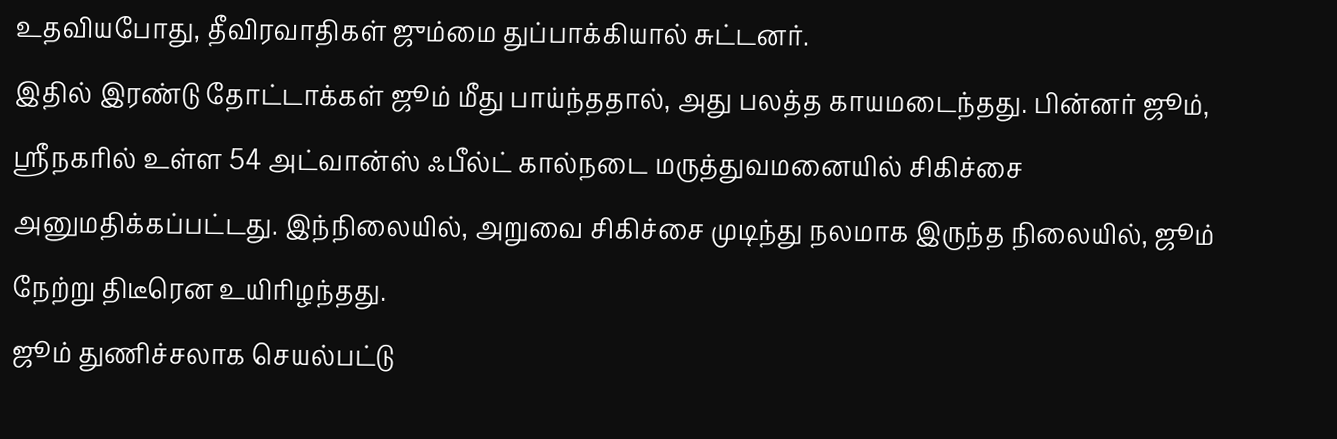உதவியபோது, தீவிரவாதிகள் ஜும்மை துப்பாக்கியால் சுட்டனர்.
இதில் இரண்டு தோட்டாக்கள் ஜூம் மீது பாய்ந்ததால், அது பலத்த காயமடைந்தது. பின்னர் ஜூம், ஸ்ரீநகரில் உள்ள 54 அட்வான்ஸ் ஃபீல்ட் கால்நடை மருத்துவமனையில் சிகிச்சை அனுமதிக்கப்பட்டது. இந்நிலையில், அறுவை சிகிச்சை முடிந்து நலமாக இருந்த நிலையில், ஜூம் நேற்று திடீரென உயிரிழந்தது.
ஜூம் துணிச்சலாக செயல்பட்டு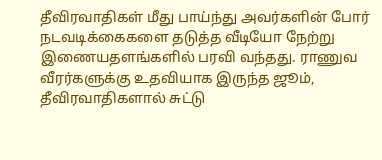தீவிரவாதிகள் மீது பாய்ந்து அவர்களின் போர் நடவடிக்கைகளை தடுத்த வீடியோ நேற்று இணையதளங்களில் பரவி வந்தது. ராணுவ வீரர்களுக்கு உதவியாக இருந்த ஜூம், தீவிரவாதிகளால் சுட்டு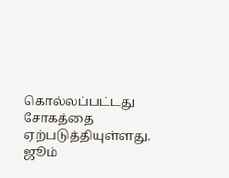கொல்லப்பட்டது சோகத்தை ஏற்படுத்தியுள்ளது. ஜூம்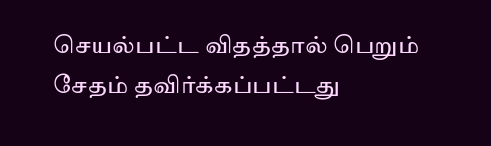செயல்பட்ட விதத்தால் பெறும் சேதம் தவிர்க்கப்பட்டது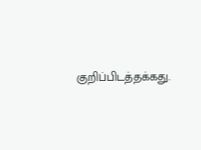குறிப்பிடத்தக்கது.